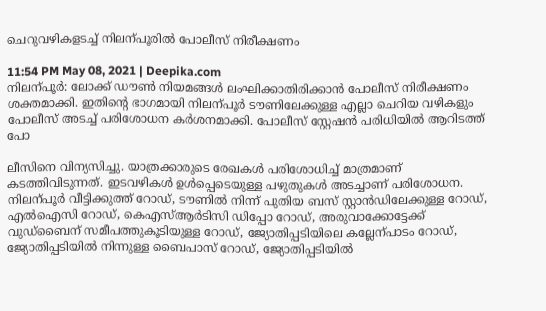ചെറുവഴികളടച്ച് നിലന്പൂരിൽ പോലീസ് നിരീക്ഷണം

11:54 PM May 08, 2021 | Deepika.com
നിലന്പൂർ: ലോക്ക് ഡൗണ്‍ നിയമങ്ങൾ ലംഘിക്കാതിരിക്കാൻ പോലീസ് നിരീക്ഷണം ശക്തമാക്കി. ഇതിന്‍റെ ഭാഗമായി നിലന്പൂർ ടൗണിലേക്കുള്ള എല്ലാ ചെറിയ വഴികളും പോലീസ് അടച്ച് പരിശോധന കർശനമാക്കി. പോലീസ് സ്റ്റേഷൻ പരിധിയിൽ ആറിടത്ത് പോ

ലീസിനെ വിന്യസിച്ചു. യാത്രക്കാരുടെ രേഖകൾ പരിശോധിച്ച് മാത്രമാണ് കടത്തിവിടുന്നത്. ഇടവഴികൾ ഉൾപ്പെടെയുള്ള പഴുതുകൾ അടച്ചാണ് പരിശോധന. നിലന്പൂർ വീട്ടിക്കുത്ത് റോഡ്, ടൗണിൽ നിന്ന് പുതിയ ബസ് സ്റ്റാൻഡിലേക്കുള്ള റോഡ്, എൽഐസി റോഡ്, കെഎസ്ആർടിസി ഡിപ്പോ റോഡ്, അരുവാക്കോട്ടേക്ക് വുഡ്ബൈന് സമീപത്തുകൂടിയുള്ള റോഡ്, ജ്യോതിപ്പടിയിലെ കല്ലേന്പാടം റോഡ്, ജ്യോതിപ്പടിയിൽ നിന്നുള്ള ബൈപാസ് റോഡ്, ജ്യോതിപ്പടിയിൽ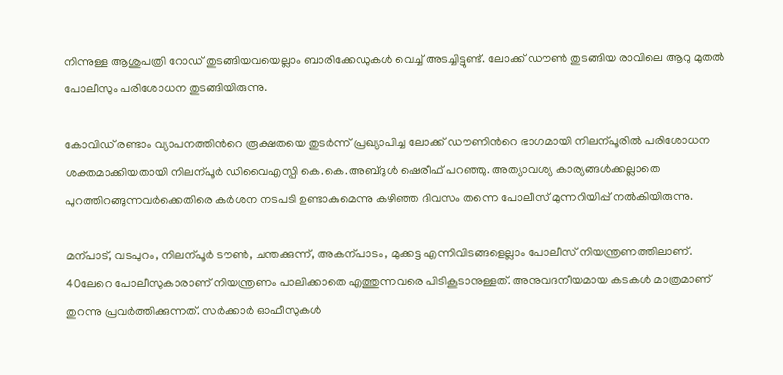നിന്നുള്ള ആശുപത്രി റോഡ് തുടങ്ങിയവയെല്ലാം ബാരിക്കേഡുകൾ വെച്ച് അടച്ചിട്ടുണ്ട്. ലോക്ക് ഡൗണ്‍ തുടങ്ങിയ രാവിലെ ആറു മുതൽ പോലീസും പരിശോധന തുടങ്ങിയിരുന്നു.

കോവിഡ് രണ്ടാം വ്യാപനത്തിന്‍റെ രൂക്ഷതയെ തുടർന്ന് പ്രഖ്യാപിച്ച ലോക്ക് ഡൗണിന്‍റെ ഭാഗമായി നിലന്പൂരിൽ പരിശോധന ശക്തമാക്കിയതായി നിലന്പൂർ ഡിവൈഎസ്പി കെ.കെ.അബ്ദുൾ ഷെരീഫ് പറഞ്ഞു. അത്യാവശ്യ കാര്യങ്ങൾക്കല്ലാതെ പുറത്തിറങ്ങുന്നവർക്കെതിരെ കർശന നടപടി ഉണ്ടാകുമെന്നു കഴിഞ്ഞ ദിവസം തന്നെ പോലീസ് മുന്നറിയിപ്പ് നൽകിയിരുന്നു.

മന്പാട്, വടപുറം, നിലന്പൂർ ടൗണ്‍, ചന്തക്കുന്ന്, അകന്പാടം, മുക്കട്ട എന്നിവിടങ്ങളെല്ലാം പോലീസ് നിയന്ത്രണത്തിലാണ്. 40ലേറെ പോലീസുകാരാണ് നിയന്ത്രണം പാലിക്കാതെ എത്തുന്നവരെ പിടികൂടാനുള്ളത്. അനുവദനീയമായ കടകൾ മാത്രമാണ് തുറന്നു പ്രവർത്തിക്കുന്നത്. സർക്കാർ ഓഫീസുകൾ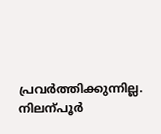പ്രവർത്തിക്കുന്നില്ല. നിലന്പൂർ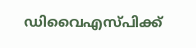ഡിവൈഎസ്പിക്ക്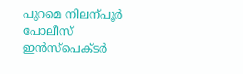പുറമെ നിലന്പൂർ പോലീസ് ഇൻസ്പെക്ടർ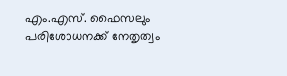എം.എസ്. ഫൈസലും പരിശോധനക്ക് നേതൃത്വം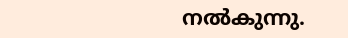നൽകുന്നു.